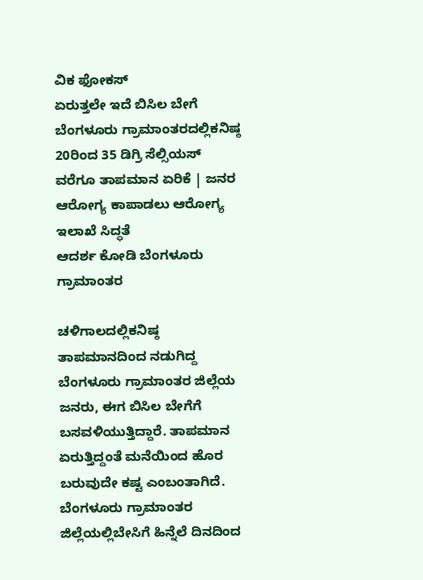ವಿಕ ಫೋಕಸ್
ಏರುತ್ತಲೇ ಇದೆ ಬಿಸಿಲ ಬೇಗೆ
ಬೆಂಗಳೂರು ಗ್ರಾಮಾಂತರದಲ್ಲಿಕನಿಷ್ಠ 20ರಿಂದ 35 ಡಿಗ್ರಿ ಸೆಲ್ಸಿಯಸ್ ವರೆಗೂ ತಾಪಮಾನ ಏರಿಕೆ | ಜನರ ಆರೋಗ್ಯ ಕಾಪಾಡಲು ಆರೋಗ್ಯ ಇಲಾಖೆ ಸಿದ್ಧತೆ
ಆದರ್ಶ ಕೋಡಿ ಬೆಂಗಳೂರು ಗ್ರಾಮಾಂತರ

ಚಳಿಗಾಲದಲ್ಲಿಕನಿಷ್ಠ ತಾಪಮಾನದಿಂದ ನಡುಗಿದ್ದ ಬೆಂಗಳೂರು ಗ್ರಾಮಾಂತರ ಜಿಲ್ಲೆಯ ಜನರು, ಈಗ ಬಿಸಿಲ ಬೇಗೆಗೆ ಬಸವಳಿಯುತ್ತಿದ್ದಾರೆ. ತಾಪಮಾನ ಏರುತ್ತಿದ್ದಂತೆ ಮನೆಯಿಂದ ಹೊರ ಬರುವುದೇ ಕಷ್ಟ ಎಂಬಂತಾಗಿದೆ.
ಬೆಂಗಳೂರು ಗ್ರಾಮಾಂತರ ಜಿಲ್ಲೆಯಲ್ಲಿಬೇಸಿಗೆ ಹಿನ್ನೆಲೆ ದಿನದಿಂದ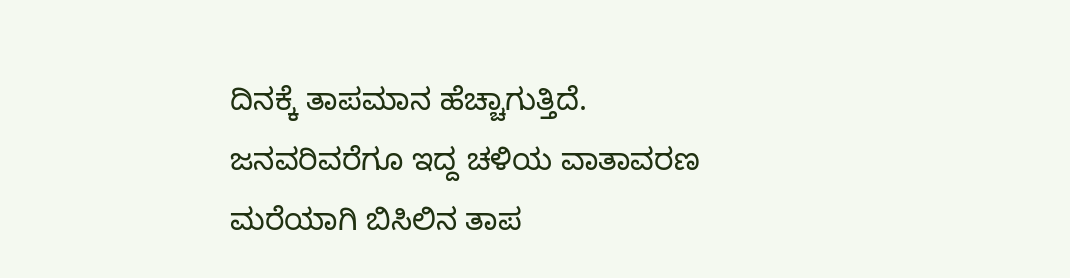ದಿನಕ್ಕೆ ತಾಪಮಾನ ಹೆಚ್ಚಾಗುತ್ತಿದೆ. ಜನವರಿವರೆಗೂ ಇದ್ದ ಚಳಿಯ ವಾತಾವರಣ ಮರೆಯಾಗಿ ಬಿಸಿಲಿನ ತಾಪ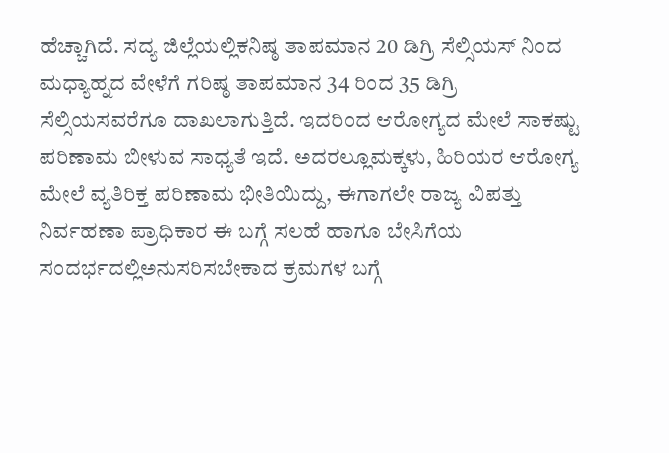ಹೆಚ್ಚಾಗಿದೆ. ಸದ್ಯ ಜಿಲ್ಲೆಯಲ್ಲಿಕನಿಷ್ಠ ತಾಪಮಾನ 20 ಡಿಗ್ರಿ ಸೆಲ್ಸಿಯಸ್ ನಿಂದ ಮಧ್ಯಾಹ್ನದ ವೇಳೆಗೆ ಗರಿಷ್ಠ ತಾಪಮಾನ 34 ರಿಂದ 35 ಡಿಗ್ರಿ ಸೆಲ್ಸಿಯಸವರೆಗೂ ದಾಖಲಾಗುತ್ತಿದೆ. ಇದರಿಂದ ಆರೋಗ್ಯದ ಮೇಲೆ ಸಾಕಷ್ಟು ಪರಿಣಾಮ ಬೀಳುವ ಸಾಧ್ಯತೆ ಇದೆ. ಅದರಲ್ಲೂಮಕ್ಕಳು, ಹಿರಿಯರ ಆರೋಗ್ಯ ಮೇಲೆ ವ್ಯತಿರಿಕ್ತ ಪರಿಣಾಮ ಭೀತಿಯಿದ್ದು, ಈಗಾಗಲೇ ರಾಜ್ಯ ವಿಪತ್ತು ನಿರ್ವಹಣಾ ಪ್ರಾಧಿಕಾರ ಈ ಬಗ್ಗೆ ಸಲಹೆ ಹಾಗೂ ಬೇಸಿಗೆಯ ಸಂದರ್ಭದಲ್ಲಿಅನುಸರಿಸಬೇಕಾದ ಕ್ರಮಗಳ ಬಗ್ಗೆ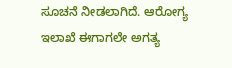ಸೂಚನೆ ನೀಡಲಾಗಿದೆ. ಆರೋಗ್ಯ ಇಲಾಖೆ ಈಗಾಗಲೇ ಅಗತ್ಯ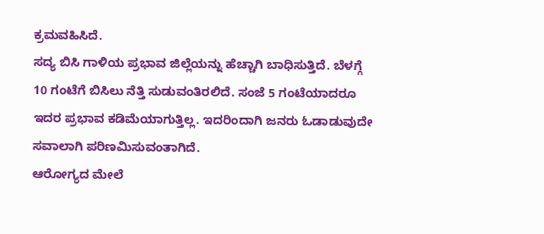ಕ್ರಮವಹಿಸಿದೆ.
ಸದ್ಯ ಬಿಸಿ ಗಾಳಿಯ ಪ್ರಭಾವ ಜಿಲ್ಲೆಯನ್ನು ಹೆಚ್ಚಾಗಿ ಬಾಧಿಸುತ್ತಿದೆ. ಬೆಳಗ್ಗೆ 10 ಗಂಟೆಗೆ ಬಿಸಿಲು ನೆತ್ತಿ ಸುಡುವಂತಿರಲಿದೆ. ಸಂಜೆ 5 ಗಂಟೆಯಾದರೂ ಇದರ ಪ್ರಭಾವ ಕಡಿಮೆಯಾಗುತ್ತಿಲ್ಲ. ಇದರಿಂದಾಗಿ ಜನರು ಓಡಾಡುವುದೇ ಸವಾಲಾಗಿ ಪರಿಣಮಿಸುವಂತಾಗಿದೆ.
ಆರೋಗ್ಯದ ಮೇಲೆ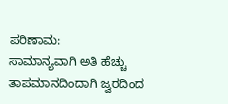ಪರಿಣಾಮ:
ಸಾಮಾನ್ಯವಾಗಿ ಅತಿ ಹೆಚ್ಚು ತಾಪಮಾನದಿಂದಾಗಿ ಜ್ವರದಿಂದ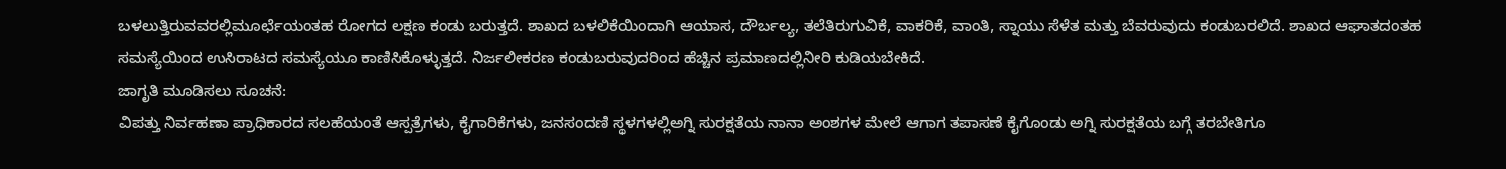ಬಳಲುತ್ತಿರುವವರಲ್ಲಿಮೂರ್ಛೆಯಂತಹ ರೋಗದ ಲಕ್ಷಣ ಕಂಡು ಬರುತ್ತದೆ. ಶಾಖದ ಬಳಲಿಕೆಯಿಂದಾಗಿ ಆಯಾಸ, ದೌರ್ಬಲ್ಯ, ತಲೆತಿರುಗುವಿಕೆ, ವಾಕರಿಕೆ, ವಾಂತಿ, ಸ್ನಾಯು ಸೆಳೆತ ಮತ್ತು ಬೆವರುವುದು ಕಂಡುಬರಲಿದೆ. ಶಾಖದ ಆಘಾತದಂತಹ ಸಮಸ್ಯೆಯಿಂದ ಉಸಿರಾಟದ ಸಮಸ್ಯೆಯೂ ಕಾಣಿಸಿಕೊಳ್ಳುತ್ತದೆ. ನಿರ್ಜಲೀಕರಣ ಕಂಡುಬರುವುದರಿಂದ ಹೆಚ್ಚಿನ ಪ್ರಮಾಣದಲ್ಲಿನೀರಿ ಕುಡಿಯಬೇಕಿದೆ.
ಜಾಗೃತಿ ಮೂಡಿಸಲು ಸೂಚನೆ:
ವಿಪತ್ತು ನಿರ್ವಹಣಾ ಪ್ರಾಧಿಕಾರದ ಸಲಹೆಯಂತೆ ಆಸ್ಪತ್ರೆಗಳು, ಕೈಗಾರಿಕೆಗಳು, ಜನಸಂದಣಿ ಸ್ಥಳಗಳಲ್ಲಿಅಗ್ನಿ ಸುರಕ್ಷತೆಯ ನಾನಾ ಅಂಶಗಳ ಮೇಲೆ ಆಗಾಗ ತಪಾಸಣೆ ಕೈಗೊಂಡು ಅಗ್ನಿ ಸುರಕ್ಷತೆಯ ಬಗ್ಗೆ ತರಬೇತಿಗೂ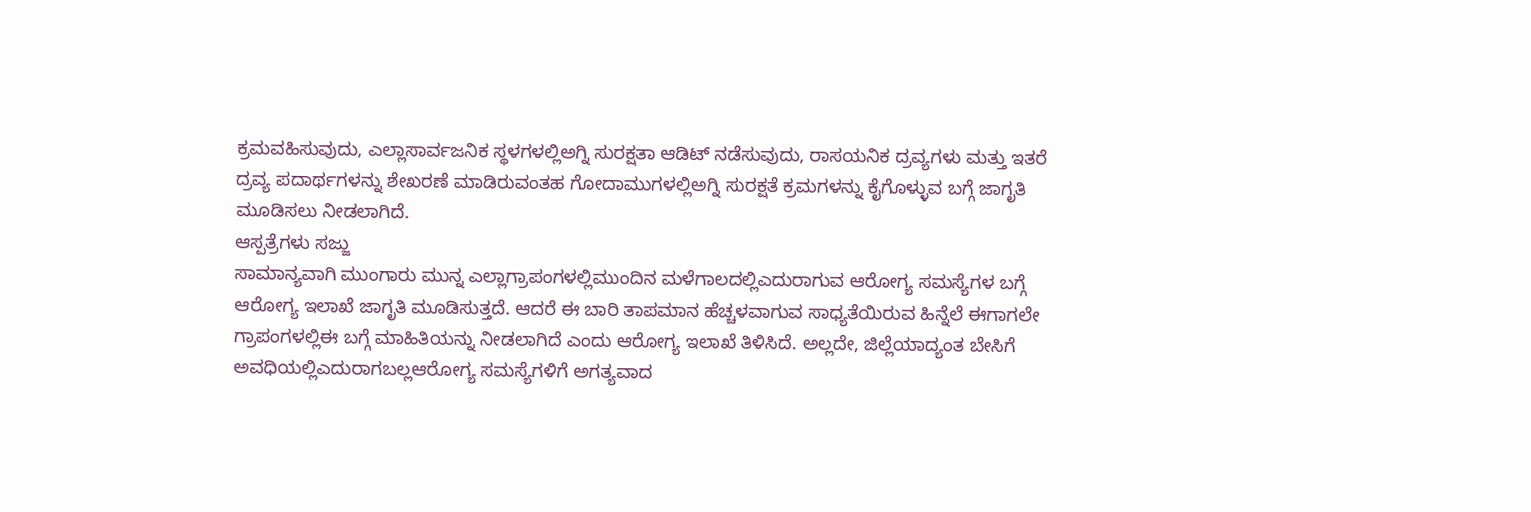ಕ್ರಮವಹಿಸುವುದು, ಎಲ್ಲಾಸಾರ್ವಜನಿಕ ಸ್ಥಳಗಳಲ್ಲಿಅಗ್ನಿ ಸುರಕ್ಷತಾ ಆಡಿಟ್ ನಡೆಸುವುದು, ರಾಸಯನಿಕ ದ್ರವ್ಯಗಳು ಮತ್ತು ಇತರೆ ದ್ರವ್ಯ ಪದಾರ್ಥಗಳನ್ನು ಶೇಖರಣೆ ಮಾಡಿರುವಂತಹ ಗೋದಾಮುಗಳಲ್ಲಿಅಗ್ನಿ ಸುರಕ್ಷತೆ ಕ್ರಮಗಳನ್ನು ಕೈಗೊಳ್ಳುವ ಬಗ್ಗೆ ಜಾಗೃತಿ ಮೂಡಿಸಲು ನೀಡಲಾಗಿದೆ.
ಆಸ್ಪತ್ರೆಗಳು ಸಜ್ಜು
ಸಾಮಾನ್ಯವಾಗಿ ಮುಂಗಾರು ಮುನ್ನ ಎಲ್ಲಾಗ್ರಾಪಂಗಳಲ್ಲಿಮುಂದಿನ ಮಳೆಗಾಲದಲ್ಲಿಎದುರಾಗುವ ಆರೋಗ್ಯ ಸಮಸ್ಯೆಗಳ ಬಗ್ಗೆ ಆರೋಗ್ಯ ಇಲಾಖೆ ಜಾಗೃತಿ ಮೂಡಿಸುತ್ತದೆ. ಆದರೆ ಈ ಬಾರಿ ತಾಪಮಾನ ಹೆಚ್ಚಳವಾಗುವ ಸಾಧ್ಯತೆಯಿರುವ ಹಿನ್ನೆಲೆ ಈಗಾಗಲೇ ಗ್ರಾಪಂಗಳಲ್ಲಿಈ ಬಗ್ಗೆ ಮಾಹಿತಿಯನ್ನು ನೀಡಲಾಗಿದೆ ಎಂದು ಆರೋಗ್ಯ ಇಲಾಖೆ ತಿಳಿಸಿದೆ. ಅಲ್ಲದೇ, ಜಿಲ್ಲೆಯಾದ್ಯಂತ ಬೇಸಿಗೆ ಅವಧಿಯಲ್ಲಿಎದುರಾಗಬಲ್ಲಆರೋಗ್ಯ ಸಮಸ್ಯೆಗಳಿಗೆ ಅಗತ್ಯವಾದ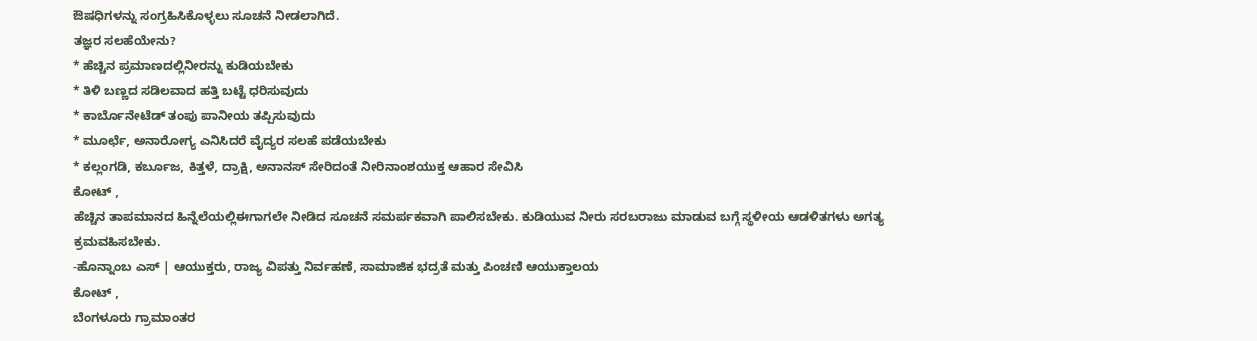ಔಷಧಿಗಳನ್ನು ಸಂಗ್ರಹಿಸಿಕೊಳ್ಳಲು ಸೂಚನೆ ನೀಡಲಾಗಿದೆ.
ತಜ್ಞರ ಸಲಹೆಯೇನು?
* ಹೆಚ್ಚಿನ ಪ್ರಮಾಣದಲ್ಲಿನೀರನ್ನು ಕುಡಿಯಬೇಕು
* ತಿಳಿ ಬಣ್ಣದ ಸಡಿಲವಾದ ಹತ್ತಿ ಬಟ್ಟೆ ಧರಿಸುವುದು
* ಕಾರ್ಬೊನೇಟೆಡ್ ತಂಪು ಪಾನೀಯ ತಪ್ಪಿಸುವುದು
* ಮೂರ್ಛೆ, ಅನಾರೋಗ್ಯ ಎನಿಸಿದರೆ ವೈದ್ಯರ ಸಲಹೆ ಪಡೆಯಬೇಕು
* ಕಲ್ಲಂಗಡಿ, ಕರ್ಬೂಜ, ಕಿತ್ತಳೆ, ದ್ರಾಕ್ಷಿ, ಅನಾನಸ್ ಸೇರಿದಂತೆ ನೀರಿನಾಂಶಯುಕ್ತ ಆಹಾರ ಸೇವಿಸಿ
ಕೋಟ್ ,
ಹೆಚ್ಚಿನ ತಾಪಮಾನದ ಹಿನ್ನೆಲೆಯಲ್ಲಿಈಗಾಗಲೇ ನೀಡಿದ ಸೂಚನೆ ಸಮರ್ಪಕವಾಗಿ ಪಾಲಿಸಬೇಕು. ಕುಡಿಯುವ ನೀರು ಸರಬರಾಜು ಮಾಡುವ ಬಗ್ಗೆ ಸ್ಥಳೀಯ ಆಡಳಿತಗಳು ಅಗತ್ಯ ಕ್ರಮವಹಿಸಬೇಕು.
-ಹೊನ್ನಾಂಬ ಎಸ್ | ಆಯುಕ್ತರು, ರಾಜ್ಯ ವಿಪತ್ತು ನಿರ್ವಹಣೆ, ಸಾಮಾಜಿಕ ಭದ್ರತೆ ಮತ್ತು ಪಿಂಚಣಿ ಆಯುಕ್ತಾಲಯ
ಕೋಟ್ ,
ಬೆಂಗಳೂರು ಗ್ರಾಮಾಂತರ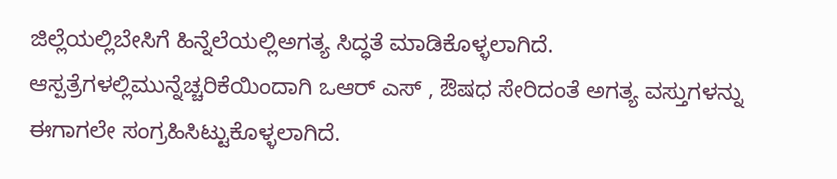ಜಿಲ್ಲೆಯಲ್ಲಿಬೇಸಿಗೆ ಹಿನ್ನೆಲೆಯಲ್ಲಿಅಗತ್ಯ ಸಿದ್ಧತೆ ಮಾಡಿಕೊಳ್ಳಲಾಗಿದೆ. ಆಸ್ಪತ್ರೆಗಳಲ್ಲಿಮುನ್ನೆಚ್ಚರಿಕೆಯಿಂದಾಗಿ ಒಆರ್ ಎಸ್ , ಔಷಧ ಸೇರಿದಂತೆ ಅಗತ್ಯ ವಸ್ತುಗಳನ್ನು ಈಗಾಗಲೇ ಸಂಗ್ರಹಿಸಿಟ್ಟುಕೊಳ್ಳಲಾಗಿದೆ.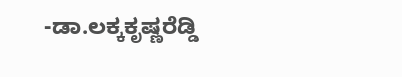-ಡಾ.ಲಕ್ಕಕೃಷ್ಣರೆಡ್ಡಿ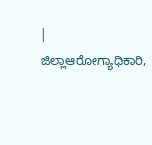| ಜಿಲ್ಲಾಆರೋಗ್ಯಾಧಿಕಾರಿ,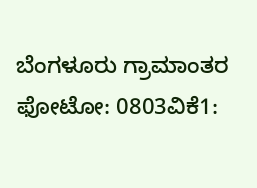ಬೆಂಗಳೂರು ಗ್ರಾಮಾಂತರ
ಫೋಟೋ: 0803ವಿಕೆ1: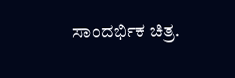ಸಾಂದರ್ಭಿಕ ಚಿತ್ರ.